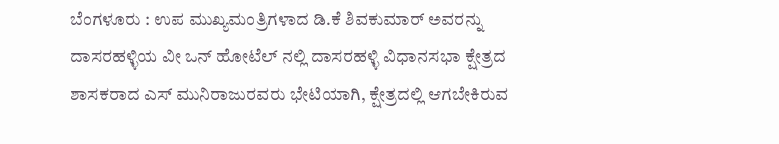ಬೆಂಗಳೂರು : ಉಪ ಮುಖ್ಯಮಂತ್ರಿಗಳಾದ ಡಿ.ಕೆ ಶಿವಕುಮಾರ್ ಅವರನ್ನು ದಾಸರಹಳ್ಳಿಯ ವೀ ಒನ್ ಹೋಟೆಲ್ ನಲ್ಲಿ ದಾಸರಹಳ್ಳಿ ವಿಧಾನಸಭಾ ಕ್ಷೇತ್ರದ ಶಾಸಕರಾದ ಎಸ್ ಮುನಿರಾಜುರವರು ಭೇಟಿಯಾಗಿ, ಕ್ಷೇತ್ರದಲ್ಲಿ ಆಗಬೇಕಿರುವ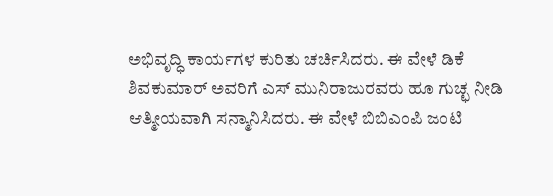ಅಭಿವೃದ್ಧಿ ಕಾರ್ಯಗಳ ಕುರಿತು ಚರ್ಚಿಸಿದರು. ಈ ವೇಳೆ ಡಿಕೆ ಶಿವಕುಮಾರ್ ಅವರಿಗೆ ಎಸ್ ಮುನಿರಾಜುರವರು ಹೂ ಗುಚ್ಛ ನೀಡಿ ಆತ್ಮೀಯವಾಗಿ ಸನ್ಮಾನಿಸಿದರು. ಈ ವೇಳೆ ಬಿಬಿಎಂಪಿ ಜಂಟಿ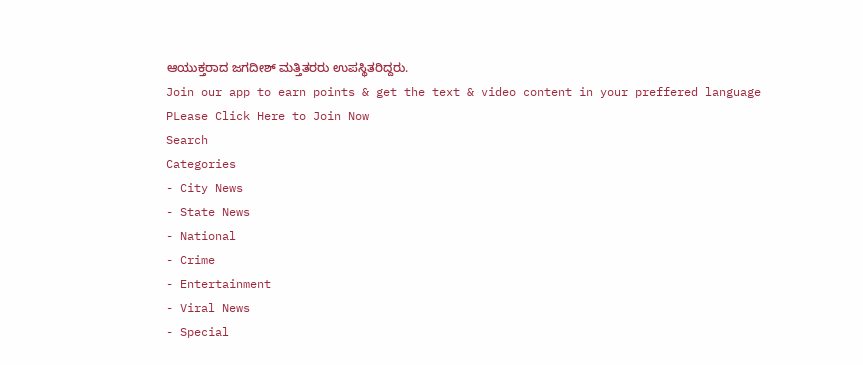ಆಯುಕ್ತರಾದ ಜಗದೀಶ್ ಮತ್ತಿತರರು ಉಪಸ್ಥಿತರಿದ್ದರು.
Join our app to earn points & get the text & video content in your preffered language
PLease Click Here to Join Now
Search
Categories
- City News
- State News
- National
- Crime
- Entertainment
- Viral News
- Special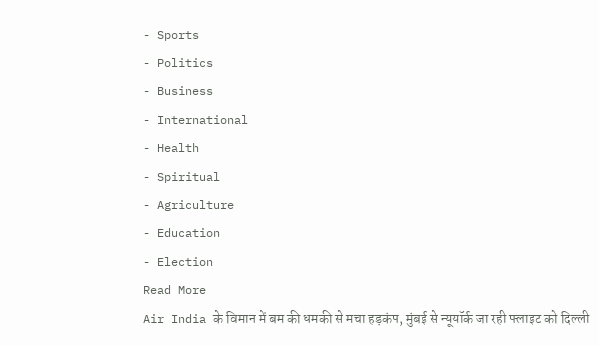- Sports
- Politics
- Business
- International
- Health
- Spiritual
- Agriculture
- Education
- Election
Read More
Air India के विमान में बम की धमकी से मचा हड़कंप, मुंबई से न्यूयॉर्क जा रही फ्लाइट को दिल्ली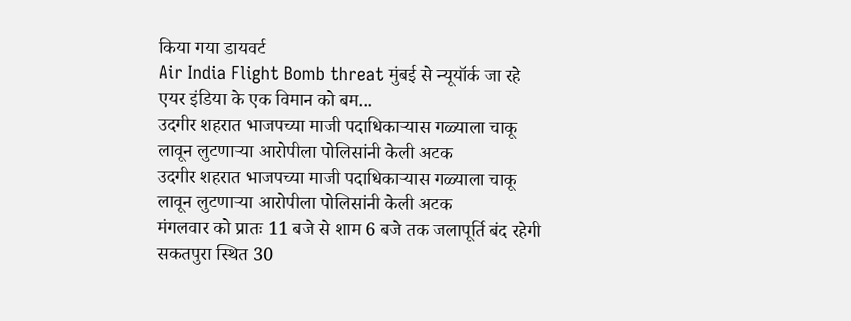किया गया डायवर्ट
Air India Flight Bomb threat मुंबई से न्यूयॉर्क जा रहे एयर इंडिया के एक विमान को बम...
उदगीर शहरात भाजपच्या माजी पदाधिकाऱ्यास गळ्याला चाकू लावून लुटणाऱ्या आरोपीला पोलिसांनी केली अटक
उदगीर शहरात भाजपच्या माजी पदाधिकाऱ्यास गळ्याला चाकू लावून लुटणाऱ्या आरोपीला पोलिसांनी केली अटक
मंगलवार को प्रातः 11 बजे से शाम 6 बजे तक जलापूर्ति बंद रहेगी
सकतपुरा स्थित 30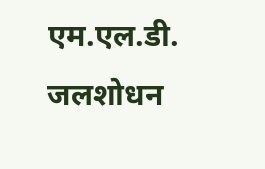एम.एल.डी. जलशोधन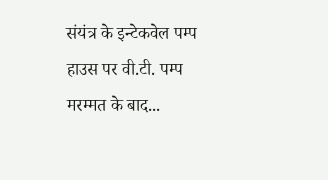संयंत्र के इन्टेकवेल पम्प हाउस पर वी.टी. पम्प मरम्मत के बाद...